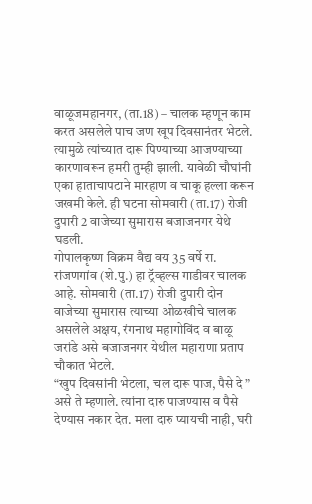वाळूजमहानगर, (ता.18) – चालक म्हणून काम करत असलेले पाच जण खूप दिवसानंतर भेटले. त्यामुळे त्यांच्यात दारू पिण्याच्या आजण्याच्या कारणावरून हमरी तुम्ही झाली. यावेळी चौघांनी एका हाताचापटाने मारहाण व चाकू हल्ला करून जखमी केले. ही घटना सोमवारी (ता.17) रोजी दुपारी 2 वाजेच्या सुमारास बजाजनगर येथे घडली.
गोपालकृष्ण विक्रम वैद्य वय 35 वर्षे रा. रांजणगांव (शे.पु.) हा ट्रॅव्हल्स गाडीवर चालक आहे. सोमवारी (ता.17) रोजी दुपारी दोन वाजेच्या सुमारास त्याच्या ओळखीचे चालक असलेले अक्षय, रंगनाथ महागोविंद व बाळू जरांडे असे बजाजनगर येथील महाराणा प्रताप चौकात भेटले.
“खुप दिवसांनी भेटला, चल दारू पाज, पैसे दे ” असे ते म्हणाले. त्यांना दारु पाजण्यास व पैसे देण्यास नकार देत. मला दारु प्यायची नाही, घरी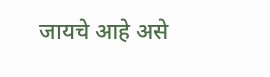जायचे आहे असे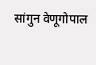सांगुन वेणूगोपाल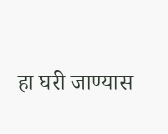हा घरी जाण्यास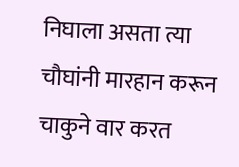निघाला असता त्या चौघांनी मारहान करून चाकुने वार करत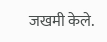जखमी केले.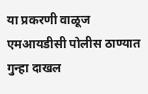या प्रकरणी वाळूज एमआयडीसी पोलीस ठाण्यात गुन्हा दाखल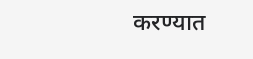करण्यात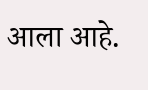आला आहे.